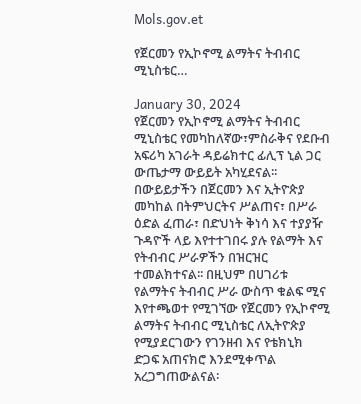Mols.gov.et

የጀርመን የኢኮኖሚ ልማትና ትብብር ሚኒስቴር…

January 30, 2024
የጀርመን የኢኮኖሚ ልማትና ትብብር ሚኒስቴር የመካከለኛው፣ምስራቅና የደቡብ አፍሪካ አገራት ዳይሬክተር ፊሊፕ ኒል ጋር ውጤታማ ውይይት አካሂደናል፡፡ በውይይታችን በጀርመን እና ኢትዮጵያ መካከል በትምህርትና ሥልጠና፣ በሥራ ዕድል ፈጠራ፣ በድህነት ቅነሳ እና ተያያዥ ጉዳዮች ላይ እየተተገበሩ ያሉ የልማት እና የትብብር ሥራዎችን በዝርዝር ተመልክተናል፡፡ በዚህም በሀገሪቱ የልማትና ትብብር ሥራ ውስጥ ቁልፍ ሚና እየተጫወተ የሚገኘው የጀርመን የኢኮኖሚ ልማትና ትብብር ሚኒስቴር ለኢትዮጵያ የሚያደርገውን የገንዘብ እና የቴክኒክ ድጋፍ አጠናክሮ እንደሚቀጥል አረጋግጠውልናል፡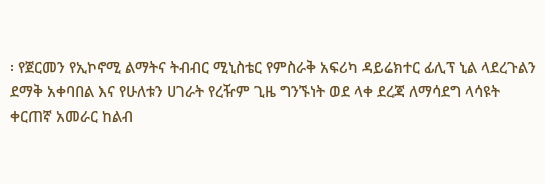፡ የጀርመን የኢኮኖሚ ልማትና ትብብር ሚኒስቴር የምስራቅ አፍሪካ ዳይሬክተር ፊሊፕ ኒል ላደረጉልን ደማቅ አቀባበል እና የሁለቱን ሀገራት የረዥም ጊዜ ግንኙነት ወደ ላቀ ደረጃ ለማሳደግ ላሳዩት ቀርጠኛ አመራር ከልብ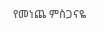የመነጨ ምስጋናዬ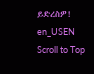ይድረስዎ!
en_USEN
Scroll to Top